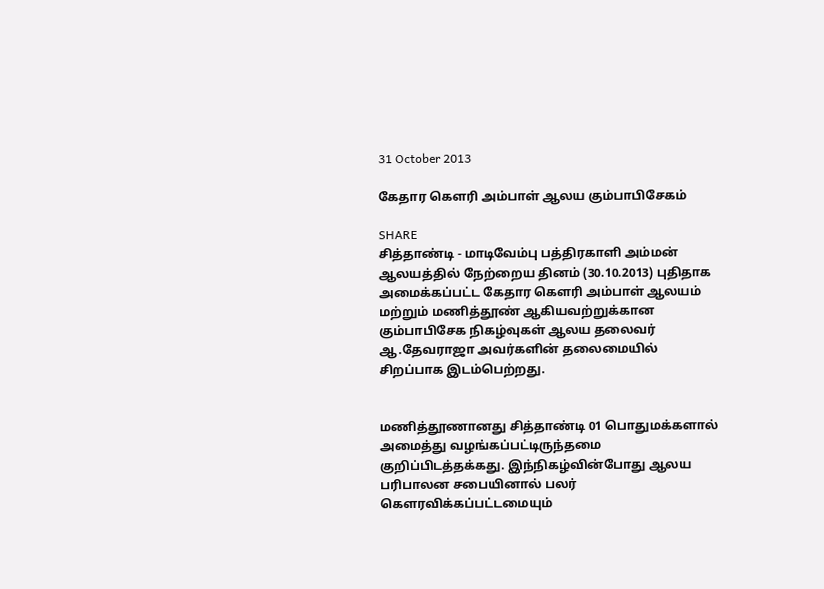31 October 2013

கேதார கெளரி அம்பாள் ஆலய கும்பாபிசேகம்

SHARE
சித்தாண்டி - மாடிவேம்பு பத்திரகாளி அம்மன் ஆலயத்தில் நேற்றைய தினம் (30.10.2013) புதிதாக அமைக்கப்பட்ட கேதார கெளரி அம்பாள் ஆலயம் மற்றும் மணித்தூண் ஆகியவற்றுக்கான கும்பாபிசேக நிகழ்வுகள் ஆலய தலைவர் ஆ.தேவராஜா அவர்களின் தலைமையில் சிறப்பாக இடம்பெற்றது.


மணித்தூணானது சித்தாண்டி 01 பொதுமக்களால் அமைத்து வழங்கப்பட்டிருந்தமை குறிப்பிடத்தக்கது. இந்நிகழ்வின்போது ஆலய பரிபாலன சபையினால் பலர் கௌரவிக்கப்பட்டமையும்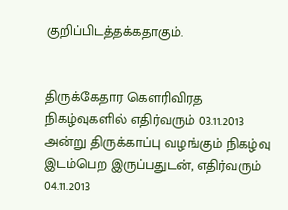குறிப்பிடத்தக்கதாகும்.


திருக்கேதார கெளரிவிரத நிகழ்வுகளில் எதிர்வரும் 03.11.2013 அன்று திருக்காப்பு வழங்கும் நிகழ்வு இடம்பெற இருப்பதுடன், எதிர்வரும் 04.11.2013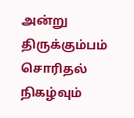அன்று திருக்கும்பம் சொரிதல் நிகழ்வும்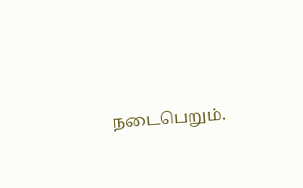நடைபெறும்.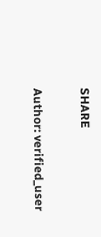SHARE

Author: verified_user